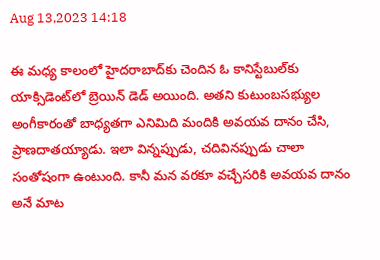Aug 13,2023 14:18

ఈ మధ్య కాలంలో హైదరాబాద్‌కు చెందిన ఓ కానిస్టేబుల్‌కు యాక్సిడెంట్‌లో బ్రెయిన్‌ డెడ్‌ అయింది. అతని కుటుంబసభ్యుల అంగీకారంతో బాధ్యతగా ఎనిమిది మందికి అవయవ దానం చేసి, ప్రాణదాతయ్యాడు. ఇలా విన్నప్పుడు, చదివినప్పుడు చాలా సంతోషంగా ఉంటుంది. కానీ మన వరకూ వచ్చేసరికి అవయవ దానం అనే మాట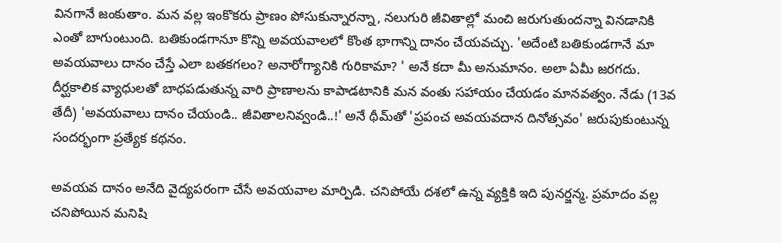వినగానే జంకుతాం. మన వల్ల ఇంకొకరు ప్రాణం పోసుకున్నారన్నా, నలుగురి జీవితాల్లో మంచి జరుగుతుందన్నా వినడానికి ఎంతో బాగుంటుంది. బతికుండగానూ కొన్ని అవయవాలలో కొంత భాగాన్ని దానం చేయవచ్చు. 'అదేంటి బతికుండగానే మా అవయవాలు దానం చేస్తే ఎలా బతకగలం? అనారోగ్యానికి గురికామా? ' అనే కదా మీ అనుమానం. అలా ఏమీ జరగదు. దీర్ఘకాలిక వ్యాధులతో బాధపడుతున్న వారి ప్రాణాలను కాపాడటానికి మన వంతు సహాయం చేయడం మానవత్వం. నేడు (13వ తేదీ) 'అవయవాలు దానం చేయండి.. జీవితాలనివ్వండి..!' అనే థీమ్‌తో 'ప్రపంచ అవయవదాన దినోత్సవం' జరుపుకుంటున్న సందర్భంగా ప్రత్యేక కథనం.

అవయవ దానం అనేది వైద్యపరంగా చేసే అవయవాల మార్పిడి. చనిపోయే దశలో ఉన్న వ్యక్తికి ఇది పునర్జన్మ. ప్రమాదం వల్ల చనిపోయిన మనిషి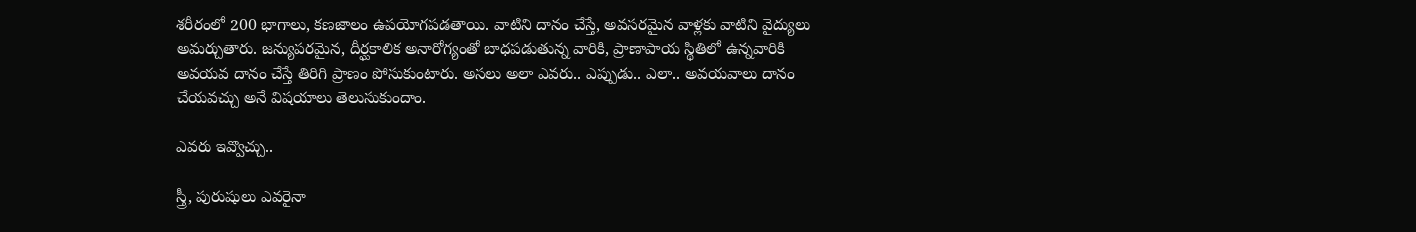శరీరంలో 200 భాగాలు, కణజాలం ఉపయోగపడతాయి. వాటిని దానం చేస్తే, అవసరమైన వాళ్లకు వాటిని వైద్యులు అమర్చుతారు. జన్యుపరమైన, దీర్ఘకాలిక అనారోగ్యంతో బాధపడుతున్న వారికి, ప్రాణాపాయ స్థితిలో ఉన్నవారికి అవయవ దానం చేస్తే తిరిగి ప్రాణం పోసుకుంటారు. అసలు అలా ఎవరు.. ఎప్పుడు.. ఎలా.. అవయవాలు దానం చేయవచ్చు అనే విషయాలు తెలుసుకుందాం.

ఎవరు ఇవ్వొచ్చు..

స్త్రీ, పురుషులు ఎవరైనా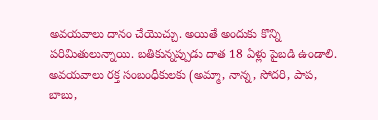అవయవాలు దానం చేయొచ్చు. అయితే అందుకు కొన్ని పరిమితులున్నాయి. బతికున్నప్పుడు దాత 18 ఏళ్లు పైబడి ఉండాలి. అవయవాలు రక్త సంబంధీకులకు (అమ్మా, నాన్న, సోదరి, పాప, బాబు,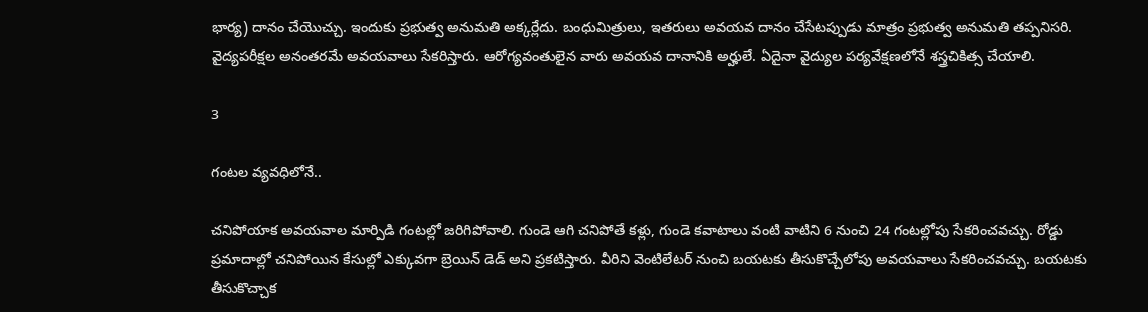భార్య) దానం చేయొచ్చు. ఇందుకు ప్రభుత్వ అనుమతి అక్కర్లేదు. బంధుమిత్రులు, ఇతరులు అవయవ దానం చేసేటప్పుడు మాత్రం ప్రభుత్వ అనుమతి తప్పనిసరి. వైద్యపరీక్షల అనంతరమే అవయవాలు సేకరిస్తారు. ఆరోగ్యవంతులైన వారు అవయవ దానానికి అర్హులే. ఏదైనా వైద్యుల పర్యవేక్షణలోనే శస్త్రచికిత్స చేయాలి.

3

గంటల వ్యవధిలోనే..

చనిపోయాక అవయవాల మార్పిడి గంటల్లో జరిగిపోవాలి. గుండె ఆగి చనిపోతే కళ్లు, గుండె కవాటాలు వంటి వాటిని 6 నుంచి 24 గంటల్లోపు సేకరించవచ్చు. రోడ్డు ప్రమాదాల్లో చనిపోయిన కేసుల్లో ఎక్కువగా బ్రెయిన్‌ డెడ్‌ అని ప్రకటిస్తారు. వీరిని వెంటిలేటర్‌ నుంచి బయటకు తీసుకొచ్చేలోపు అవయవాలు సేకరించవచ్చు. బయటకు తీసుకొచ్చాక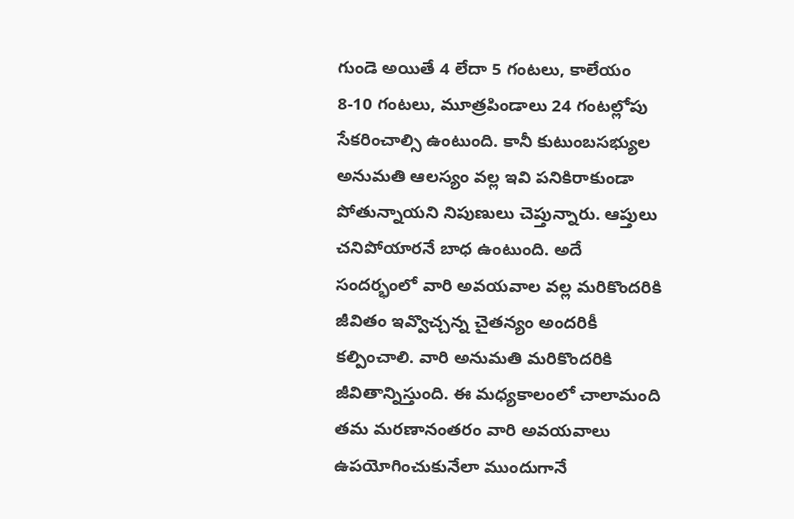గుండె అయితే 4 లేదా 5 గంటలు, కాలేయం 8-10 గంటలు, మూత్రపిండాలు 24 గంటల్లోపు సేకరించాల్సి ఉంటుంది. కానీ కుటుంబసభ్యుల అనుమతి ఆలస్యం వల్ల ఇవి పనికిరాకుండా పోతున్నాయని నిపుణులు చెప్తున్నారు. ఆప్తులు చనిపోయారనే బాధ ఉంటుంది. అదే సందర్భంలో వారి అవయవాల వల్ల మరికొందరికి జీవితం ఇవ్వొచ్చన్న చైతన్యం అందరికీ కల్పించాలి. వారి అనుమతి మరికొందరికి జీవితాన్నిస్తుంది. ఈ మధ్యకాలంలో చాలామంది తమ మరణానంతరం వారి అవయవాలు ఉపయోగించుకునేలా ముందుగానే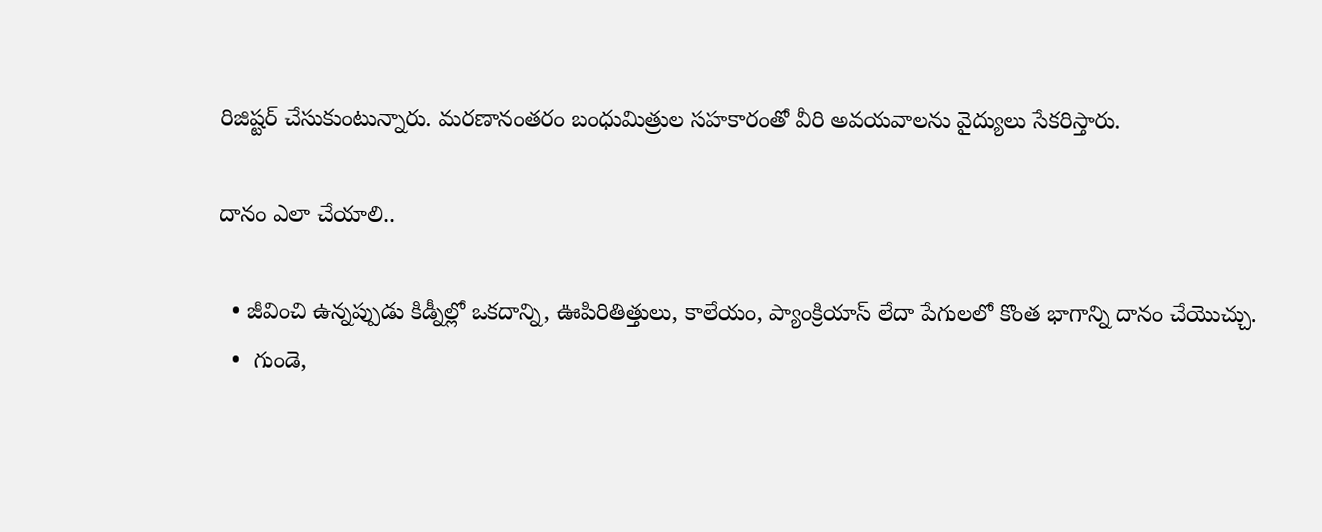రిజిష్టర్‌ చేసుకుంటున్నారు. మరణానంతరం బంధుమిత్రుల సహకారంతో వీరి అవయవాలను వైద్యులు సేకరిస్తారు.

దానం ఎలా చేయాలి..

  • జీవించి ఉన్నప్పుడు కిడ్నీల్లో ఒకదాన్ని, ఊపిరితిత్తులు, కాలేయం, ప్యాంక్రియాస్‌ లేదా పేగులలో కొంత భాగాన్ని దానం చేయొచ్చు.
  •  గుండె,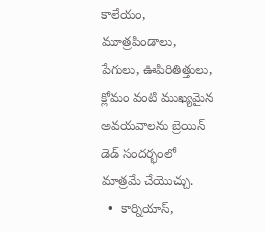కాలేయం, మూత్రపిండాలు, పేగులు, ఊపిరితిత్తులు, క్లోమం వంటి ముఖ్యమైన అవయవాలను బ్రెయిన్‌ డెడ్‌ సందర్భంలో మాత్రమే చేయొచ్చు.
  •  కార్నియాస్‌,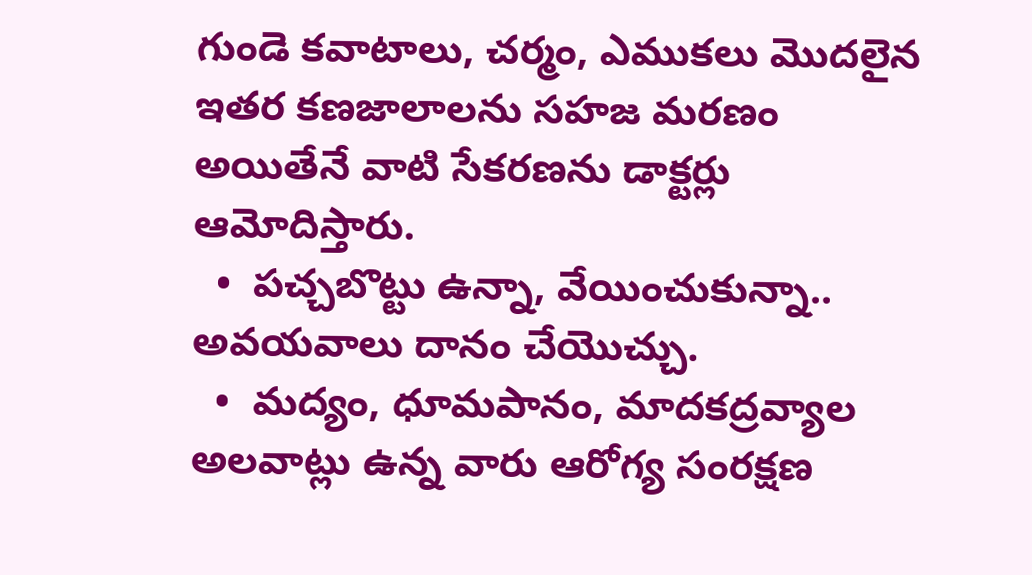గుండె కవాటాలు, చర్మం, ఎముకలు మొదలైన ఇతర కణజాలాలను సహజ మరణం అయితేనే వాటి సేకరణను డాక్టర్లు ఆమోదిస్తారు.
  •  పచ్చబొట్టు ఉన్నా, వేయించుకున్నా.. అవయవాలు దానం చేయొచ్చు.
  •  మద్యం, ధూమపానం, మాదకద్రవ్యాల అలవాట్లు ఉన్న వారు ఆరోగ్య సంరక్షణ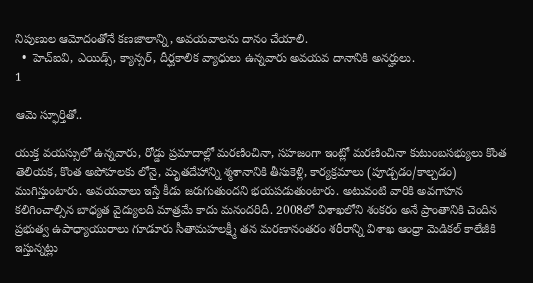నిపుణుల ఆమోదంతోనే కణజాలాన్ని, అవయవాలను దానం చేయాలి.
  •  హెచ్‌ఐవి, ఎయిడ్స్‌, క్యాన్సర్‌, దీర్ఘకాలిక వ్యాధులు ఉన్నవారు అవయవ దానానికి అనర్హులు.
1

ఆమె స్ఫూర్తితో..

యుక్త వయస్సులో ఉన్నవారు, రోడ్డు ప్రమాదాల్లో మరణించినా, సహజంగా ఇంట్లో మరణించినా కుటుంబసభ్యులు కొంత తెలియక, కొంత అపోహలకు లోనై, మృతదేహాన్ని శ్మశానానికి తీసుకెళ్లి, కార్యక్రమాలు (పూడ్చడం/కాల్చడం) ముగిస్తుంటారు. అవయవాలు ఇస్తే కీడు జరుగుతుందని భయపడుతుంటారు. అటువంటి వారికి అవగాహన కలిగించాల్సిన బాధ్యత వైద్యులది మాత్రమే కాదు మనందరిదీ. 2008లో విశాఖలోని శంకరం అనే ప్రాంతానికి చెందిన ప్రభుత్వ ఉపాధ్యాయురాలు గూడూరు సీతామహలక్ష్మీ తన మరణానంతరం శరీరాన్ని విశాఖ ఆంధ్రా మెడికల్‌ కాలేజీకి ఇస్తున్నట్లు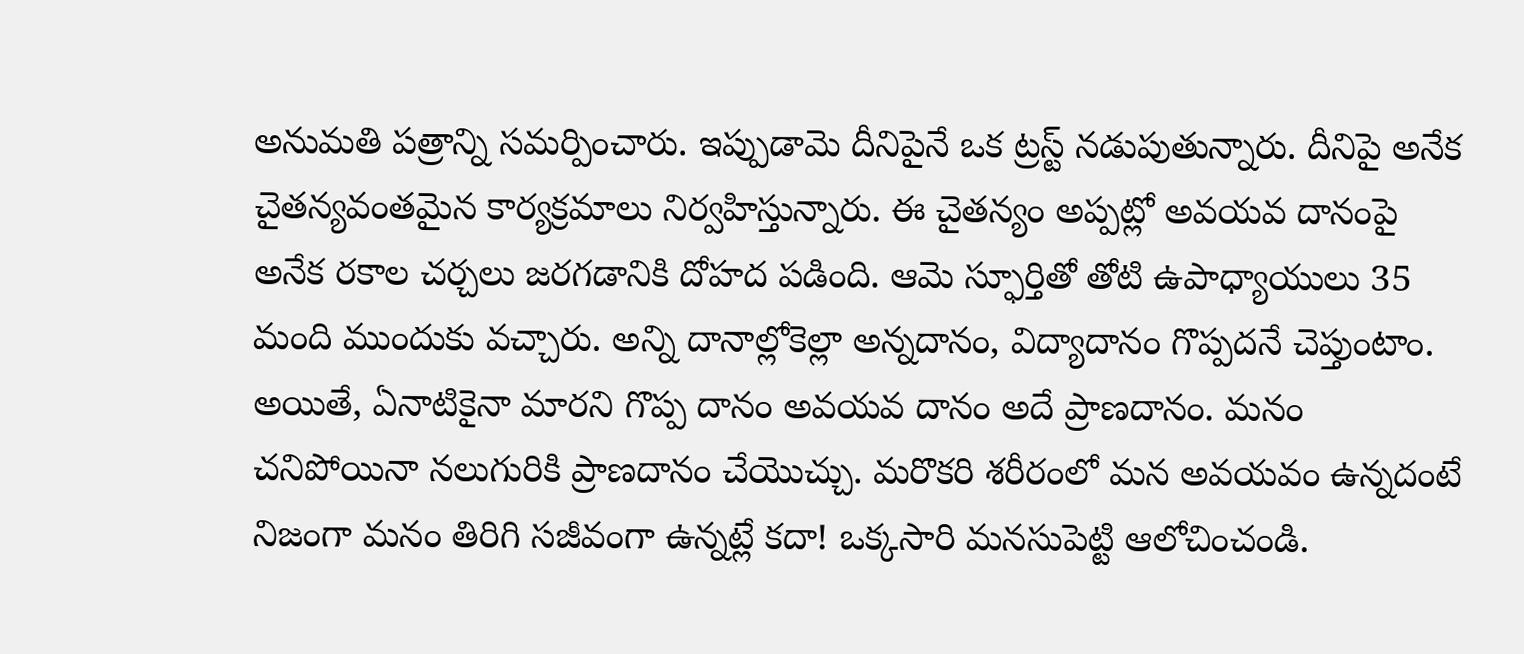అనుమతి పత్రాన్ని సమర్పించారు. ఇప్పుడామె దీనిపైనే ఒక ట్రస్ట్‌ నడుపుతున్నారు. దీనిపై అనేక చైతన్యవంతమైన కార్యక్రమాలు నిర్వహిస్తున్నారు. ఈ చైతన్యం అప్పట్లో అవయవ దానంపై అనేక రకాల చర్చలు జరగడానికి దోహద పడింది. ఆమె స్ఫూర్తితో తోటి ఉపాధ్యాయులు 35 మంది ముందుకు వచ్చారు. అన్ని దానాల్లోకెల్లా అన్నదానం, విద్యాదానం గొప్పదనే చెప్తుంటాం. అయితే, ఏనాటికైనా మారని గొప్ప దానం అవయవ దానం అదే ప్రాణదానం. మనం చనిపోయినా నలుగురికి ప్రాణదానం చేయొచ్చు. మరొకరి శరీరంలో మన అవయవం ఉన్నదంటే నిజంగా మనం తిరిగి సజీవంగా ఉన్నట్లే కదా! ఒక్కసారి మనసుపెట్టి ఆలోచించండి.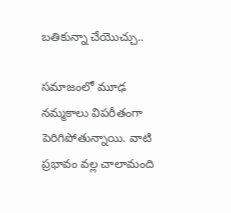బతికున్నా చేయొచ్చు..

సమాజంలో మూఢ నమ్మకాలు విపరీతంగా పెరిగిపోతున్నాయి. వాటి ప్రభావం వల్ల చాలామంది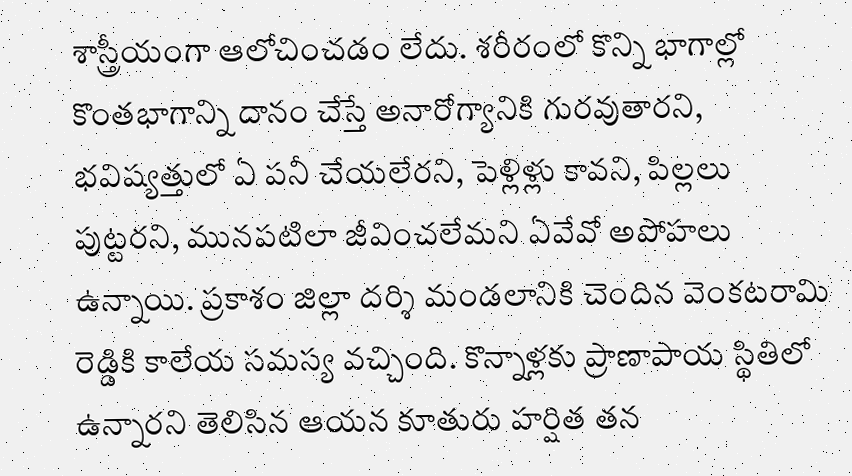శాస్త్రీయంగా ఆలోచించడం లేదు. శరీరంలో కొన్ని భాగాల్లో కొంతభాగాన్ని దానం చేస్తే అనారోగ్యానికి గురవుతారని, భవిష్యత్తులో ఏ పనీ చేయలేరని, పెళ్లిళ్లు కావని, పిల్లలు పుట్టరని, మునపటిలా జీవించలేమని ఏవేవో అపోహలు ఉన్నాయి. ప్రకాశం జిల్లా దర్శి మండలానికి చెందిన వెంకటరామి రెడ్డికి కాలేయ సమస్య వచ్చింది. కొన్నాళ్లకు ప్రాణాపాయ స్థితిలో ఉన్నారని తెలిసిన ఆయన కూతురు హర్షిత తన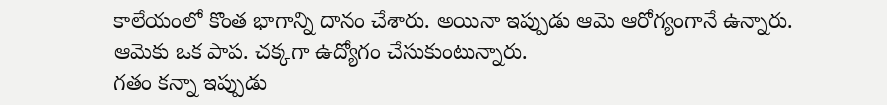కాలేయంలో కొంత భాగాన్ని దానం చేశారు. అయినా ఇప్పుడు ఆమె ఆరోగ్యంగానే ఉన్నారు. ఆమెకు ఒక పాప. చక్కగా ఉద్యోగం చేసుకుంటున్నారు.
గతం కన్నా ఇప్పుడు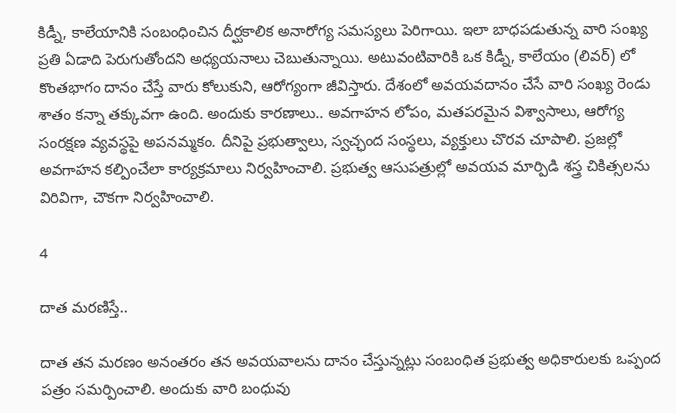కిడ్నీ, కాలేయానికి సంబంధించిన దీర్ఘకాలిక అనారోగ్య సమస్యలు పెరిగాయి. ఇలా బాధపడుతున్న వారి సంఖ్య ప్రతి ఏడాది పెరుగుతోందని అధ్యయనాలు చెబుతున్నాయి. అటువంటివారికి ఒక కిడ్నీ, కాలేయం (లివర్‌) లో కొంతభాగం దానం చేస్తే వారు కోలుకుని, ఆరోగ్యంగా జీవిస్తారు. దేశంలో అవయవదానం చేసే వారి సంఖ్య రెండు శాతం కన్నా తక్కువగా ఉంది. అందుకు కారణాలు.. అవగాహన లోపం, మతపరమైన విశ్వాసాలు, ఆరోగ్య సంరక్షణ వ్యవస్థపై అపనమ్మకం. దీనిపై ప్రభుత్వాలు, స్వచ్ఛంద సంస్థలు, వ్యక్తులు చొరవ చూపాలి. ప్రజల్లో అవగాహన కల్పించేలా కార్యక్రమాలు నిర్వహించాలి. ప్రభుత్వ ఆసుపత్రుల్లో అవయవ మార్పిడి శస్త్ర చికిత్సలను విరివిగా, చౌకగా నిర్వహించాలి.

4

దాత మరణిస్తే..

దాత తన మరణం అనంతరం తన అవయవాలను దానం చేస్తున్నట్లు సంబంధిత ప్రభుత్వ అధికారులకు ఒప్పంద పత్రం సమర్పించాలి. అందుకు వారి బంధువు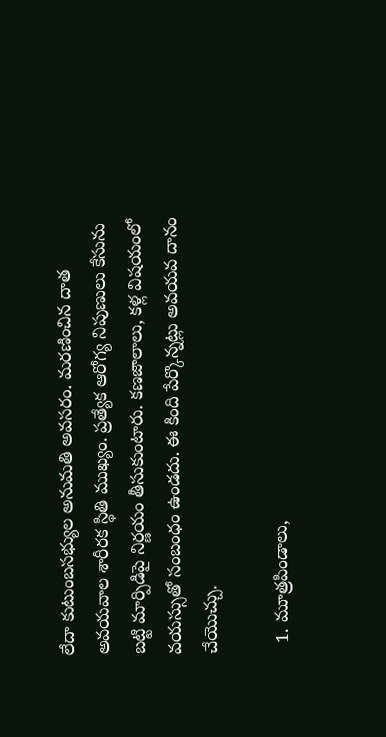లేదా కుటుంబసభ్యుల అనుమతి అవసరం. మరణించిన దాత అవయవాల శారీరక స్థితి ముఖ్యం. ప్రత్యేక ఆరోగ్య నిపుణులు కేసును బట్టి మార్పిడిపై నిర్ణయం తీసుకుంటారు. కణజాలాలు, కళ్ల విషయంలో వయస్సుతో సంబంధం ఉండదు. ఈ కింది పేర్కొన్నట్లు అవయవ దానం చేయొచ్చు.

  1. మూత్రపిండాలు,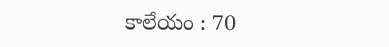కాలేయం : 70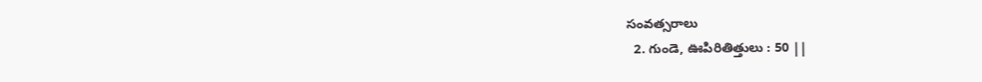సంవత్సరాలు
  2. గుండె, ఊపిరితిత్తులు : 50 ||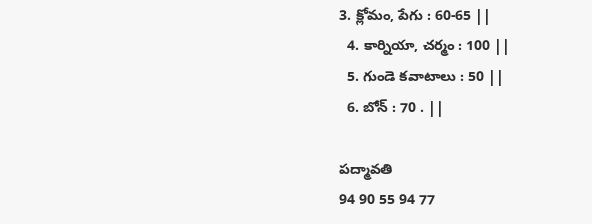3. క్లోమం, పేగు : 60-65 ||
  4. కార్నియా, చర్మం : 100 ||
  5. గుండె కవాటాలు : 50 ||
  6. బోన్‌ : 70 . ||

పద్మావతి
94 90 55 94 77